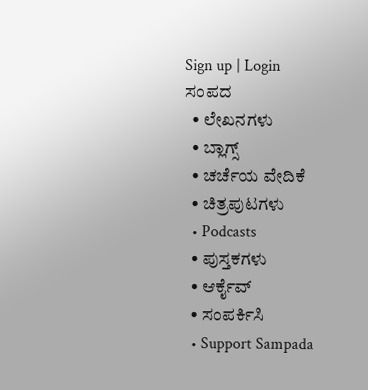Sign up | Login
ಸಂಪದ
  • ಲೇಖನಗಳು
  • ಬ್ಲಾಗ್ಸ್
  • ಚರ್ಚೆಯ ವೇದಿಕೆ
  • ಚಿತ್ರಪುಟಗಳು
  • Podcasts
  • ಪುಸ್ತಕಗಳು
  • ಆರ್ಕೈವ್
  • ಸಂಪರ್ಕಿಸಿ
  • Support Sampada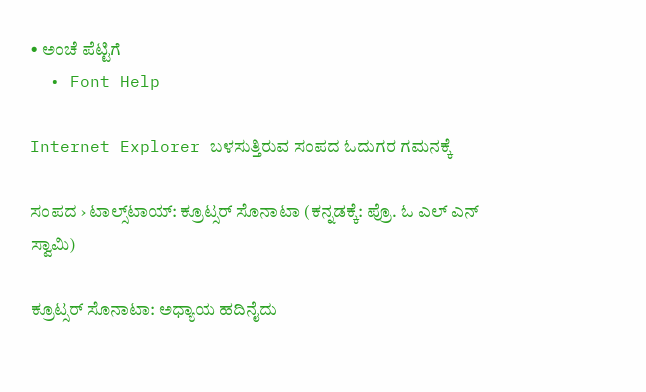• ಅಂಚೆ ಪೆಟ್ಟಿಗೆ
  • Font Help

Internet Explorer ಬಳಸುತ್ತಿರುವ ಸಂಪದ ಓದುಗರ ಗಮನಕ್ಕೆ

ಸಂಪದ › ಟಾಲ್ಸ್‌ಟಾಯ್: ಕ್ರೂಟ್ಸರ್ ಸೊನಾಟಾ (ಕನ್ನಡಕ್ಕೆ: ಪ್ರೊ. ಓ ಎಲ್ ಎನ್ ಸ್ವಾಮಿ)

ಕ್ರೂಟ್ಸರ್ ಸೊನಾಟಾ: ಅಧ್ಯಾಯ ಹದಿನೈದು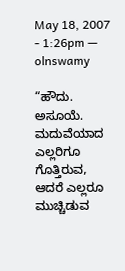May 18, 2007 - 1:26pm — olnswamy

“ಹೌದು. ಅಸೂಯೆ. ಮದುವೆಯಾದ ಎಲ್ಲರಿಗೂ ಗೊತ್ತಿರುವ, ಆದರೆ ಎಲ್ಲರೂ ಮುಚ್ಚಿಡುವ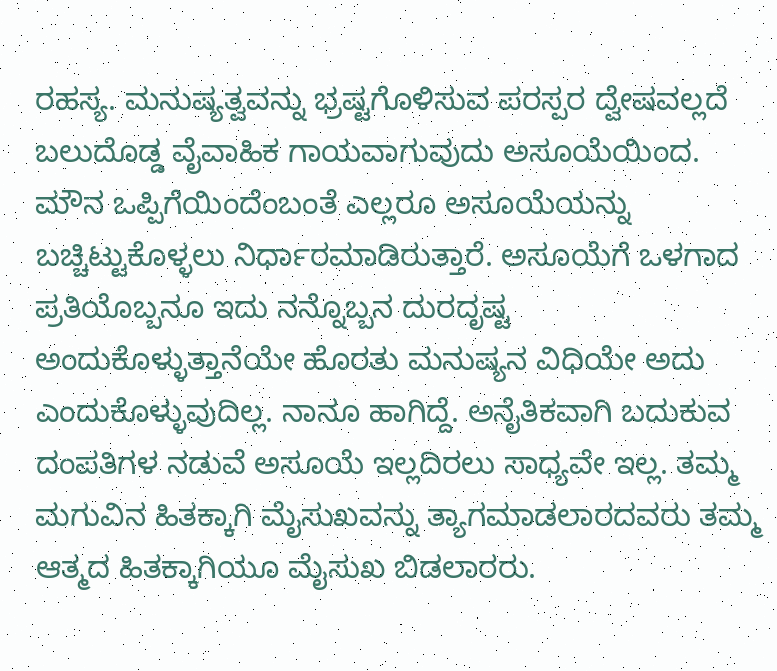ರಹಸ್ಯ. ಮನುಷ್ಯತ್ವವನ್ನು ಭ್ರಷ್ಟಗೊಳಿಸುವ ಪರಸ್ಪರ ದ್ವೇಷವಲ್ಲದೆ ಬಲುದೊಡ್ಡ ವೈವಾಹಿಕ ಗಾಯವಾಗುವುದು ಅಸೂಯೆಯಿಂದ. ಮೌನ ಒಪ್ಪಿಗೆಯಿಂದೆಂಬಂತೆ ಎಲ್ಲರೂ ಅಸೂಯೆಯನ್ನು ಬಚ್ಚಿಟ್ಟುಕೊಳ್ಳಲು ನಿರ್ಧಾರಮಾಡಿರುತ್ತಾರೆ. ಅಸೂಯೆಗೆ ಒಳಗಾದ ಪ್ರತಿಯೊಬ್ಬನೂ ಇದು ನನ್ನೊಬ್ಬನ ದುರದೃಷ್ಟ ಅಂದುಕೊಳ್ಳುತ್ತಾನೆಯೇ ಹೊರತು ಮನುಷ್ಯನ ವಿಧಿಯೇ ಅದು ಎಂದುಕೊಳ್ಳುವುದಿಲ್ಲ. ನಾನೂ ಹಾಗಿದ್ದೆ. ಅನೈತಿಕವಾಗಿ ಬದುಕುವ ದಂಪತಿಗಳ ನಡುವೆ ಅಸೂಯೆ ಇಲ್ಲದಿರಲು ಸಾಧ್ಯವೇ ಇಲ್ಲ. ತಮ್ಮ ಮಗುವಿನ ಹಿತಕ್ಕಾಗಿ ಮೈಸುಖವನ್ನು ತ್ಯಾಗಮಾಡಲಾರದವರು ತಮ್ಮ ಆತ್ಮದ ಹಿತಕ್ಕಾಗಿಯೂ ಮೈಸುಖ ಬಿಡಲಾರರು.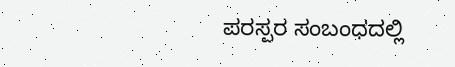ಪರಸ್ಪರ ಸಂಬಂಧದಲ್ಲಿ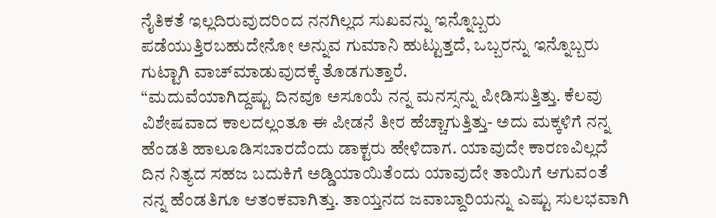ನೈತಿಕತೆ ಇಲ್ಲದಿರುವುದರಿಂದ ನನಗಿಲ್ಲದ ಸುಖವನ್ನು ಇನ್ನೊಬ್ಬರು ಪಡೆಯುತ್ತಿರಬಹುದೇನೋ ಅನ್ನುವ ಗುಮಾನಿ ಹುಟ್ಟುತ್ತದೆ, ಒಬ್ಬರನ್ನು ಇನ್ನೊಬ್ಬರು ಗುಟ್ಟಾಗಿ ವಾಚ್‌ಮಾಡುವುದಕ್ಕೆ ತೊಡಗುತ್ತಾರೆ.
“ಮದುವೆಯಾಗಿದ್ದಷ್ಟು ದಿನವೂ ಅಸೂಯೆ ನನ್ನ ಮನಸ್ಸನ್ನು ಪೀಡಿಸುತ್ತಿತ್ತು. ಕೆಲವು ವಿಶೇಷವಾದ ಕಾಲದಲ್ಲಂತೂ ಈ ಪೀಡನೆ ತೀರ ಹೆಚ್ಚಾಗುತ್ತಿತ್ತು- ಅದು ಮಕ್ಕಳಿಗೆ ನನ್ನ ಹೆಂಡತಿ ಹಾಲೂಡಿಸಬಾರದೆಂದು ಡಾಕ್ಟರು ಹೇಳಿದಾಗ. ಯಾವುದೇ ಕಾರಣವಿಲ್ಲದೆ ದಿನ ನಿತ್ಯದ ಸಹಜ ಬದುಕಿಗೆ ಅಡ್ಡಿಯಾಯಿತೆಂದು ಯಾವುದೇ ತಾಯಿಗೆ ಆಗುವಂತೆ ನನ್ನ ಹೆಂಡತಿಗೂ ಆತಂಕವಾಗಿತ್ತು. ತಾಯ್ತನದ ಜವಾಬ್ದಾರಿಯನ್ನು ಎಷ್ಟು ಸುಲಭವಾಗಿ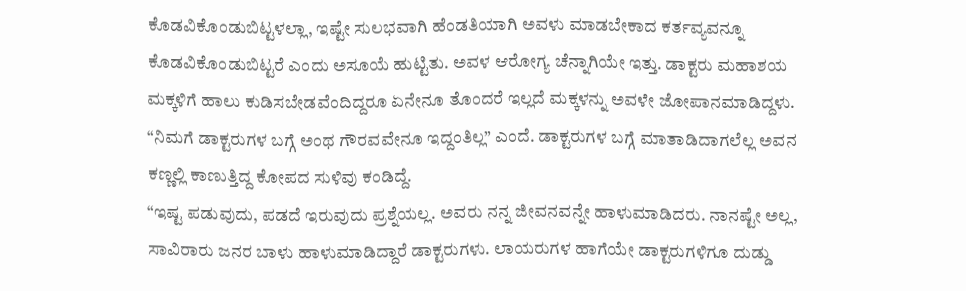ಕೊಡವಿಕೊಂಡುಬಿಟ್ಟಳಲ್ಲಾ, ಇಷ್ಟೇ ಸುಲಭವಾಗಿ ಹೆಂಡತಿಯಾಗಿ ಅವಳು ಮಾಡಬೇಕಾದ ಕರ್ತವ್ಯವನ್ನೂ ಕೊಡವಿಕೊಂಡುಬಿಟ್ಟರೆ ಎಂದು ಅಸೂಯೆ ಹುಟ್ಟಿತು. ಅವಳ ಆರೋಗ್ಯ ಚೆನ್ನಾಗಿಯೇ ಇತ್ತು. ಡಾಕ್ಟರು ಮಹಾಶಯ ಮಕ್ಕಳಿಗೆ ಹಾಲು ಕುಡಿಸಬೇಡವೆಂದಿದ್ದರೂ ಏನೇನೂ ತೊಂದರೆ ಇಲ್ಲದೆ ಮಕ್ಕಳನ್ನು ಅವಳೇ ಜೋಪಾನಮಾಡಿದ್ದಳು.
“ನಿಮಗೆ ಡಾಕ್ಟರುಗಳ ಬಗ್ಗೆ ಅಂಥ ಗೌರವವೇನೂ ಇದ್ದಂತಿಲ್ಲ” ಎಂದೆ. ಡಾಕ್ಟರುಗಳ ಬಗ್ಗೆ ಮಾತಾಡಿದಾಗಲೆಲ್ಲ ಅವನ ಕಣ್ಣಲ್ಲಿ ಕಾಣುತ್ತಿದ್ದ ಕೋಪದ ಸುಳಿವು ಕಂಡಿದ್ದೆ.
“ಇಷ್ಟ ಪಡುವುದು, ಪಡದೆ ಇರುವುದು ಪ್ರಶ್ನೆಯಲ್ಲ. ಅವರು ನನ್ನ ಜೀವನವನ್ನೇ ಹಾಳುಮಾಡಿದರು. ನಾನಷ್ಟೇ ಅಲ್ಲ, ಸಾವಿರಾರು ಜನರ ಬಾಳು ಹಾಳುಮಾಡಿದ್ದಾರೆ ಡಾಕ್ಟರುಗಳು. ಲಾಯರುಗಳ ಹಾಗೆಯೇ ಡಾಕ್ಟರುಗಳಿಗೂ ದುಡ್ಡು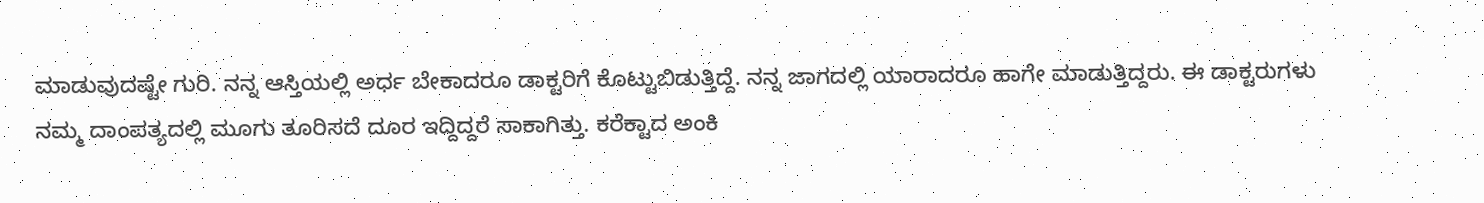ಮಾಡುವುದಷ್ಟೇ ಗುರಿ. ನನ್ನ ಆಸ್ತಿಯಲ್ಲಿ ಅರ್ಧ ಬೇಕಾದರೂ ಡಾಕ್ಟರಿಗೆ ಕೊಟ್ಟುಬಿಡುತ್ತಿದ್ದೆ. ನನ್ನ ಜಾಗದಲ್ಲಿ ಯಾರಾದರೂ ಹಾಗೇ ಮಾಡುತ್ತಿದ್ದರು. ಈ ಡಾಕ್ಟರುಗಳು ನಮ್ಮ ದಾಂಪತ್ಯದಲ್ಲಿ ಮೂಗು ತೂರಿಸದೆ ದೂರ ಇದ್ದಿದ್ದರೆ ಸಾಕಾಗಿತ್ತು. ಕರೆಕ್ಟಾದ ಅಂಕಿ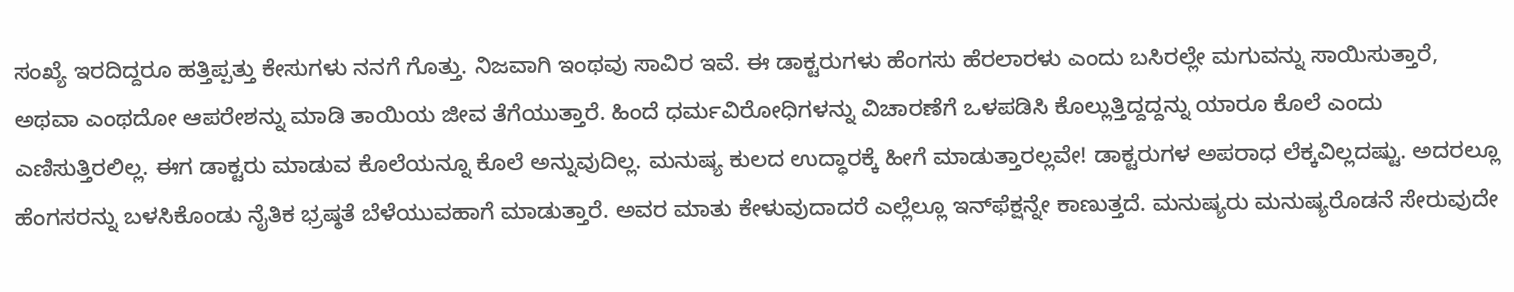ಸಂಖ್ಯೆ ಇರದಿದ್ದರೂ ಹತ್ತಿಪ್ಪತ್ತು ಕೇಸುಗಳು ನನಗೆ ಗೊತ್ತು. ನಿಜವಾಗಿ ಇಂಥವು ಸಾವಿರ ಇವೆ. ಈ ಡಾಕ್ಟರುಗಳು ಹೆಂಗಸು ಹೆರಲಾರಳು ಎಂದು ಬಸಿರಲ್ಲೇ ಮಗುವನ್ನು ಸಾಯಿಸುತ್ತಾರೆ, ಅಥವಾ ಎಂಥದೋ ಆಪರೇಶನ್ನು ಮಾಡಿ ತಾಯಿಯ ಜೀವ ತೆಗೆಯುತ್ತಾರೆ. ಹಿಂದೆ ಧರ್ಮವಿರೋಧಿಗಳನ್ನು ವಿಚಾರಣೆಗೆ ಒಳಪಡಿಸಿ ಕೊಲ್ಲುತ್ತಿದ್ದದ್ದನ್ನು ಯಾರೂ ಕೊಲೆ ಎಂದು ಎಣಿಸುತ್ತಿರಲಿಲ್ಲ. ಈಗ ಡಾಕ್ಟರು ಮಾಡುವ ಕೊಲೆಯನ್ನೂ ಕೊಲೆ ಅನ್ನುವುದಿಲ್ಲ. ಮನುಷ್ಯ ಕುಲದ ಉದ್ಧಾರಕ್ಕೆ ಹೀಗೆ ಮಾಡುತ್ತಾರಲ್ಲವೇ! ಡಾಕ್ಟರುಗಳ ಅಪರಾಧ ಲೆಕ್ಕವಿಲ್ಲದಷ್ಟು. ಅದರಲ್ಲೂ ಹೆಂಗಸರನ್ನು ಬಳಸಿಕೊಂಡು ನೈತಿಕ ಭ್ರಷ್ಠತೆ ಬೆಳೆಯುವಹಾಗೆ ಮಾಡುತ್ತಾರೆ. ಅವರ ಮಾತು ಕೇಳುವುದಾದರೆ ಎಲ್ಲೆಲ್ಲೂ ಇನ್‌ಫೆಕ್ಷನ್ನೇ ಕಾಣುತ್ತದೆ. ಮನುಷ್ಯರು ಮನುಷ್ಯರೊಡನೆ ಸೇರುವುದೇ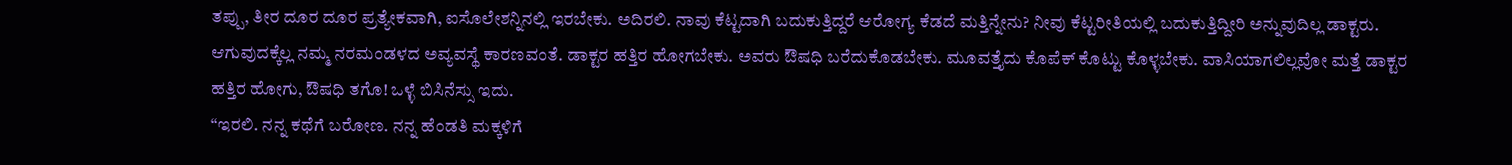ತಪ್ಪು, ತೀರ ದೂರ ದೂರ ಪ್ರತ್ಯೇಕವಾಗಿ, ಐಸೊಲೇಶನ್ನಿನಲ್ಲಿ ಇರಬೇಕು. ಅದಿರಲಿ. ನಾವು ಕೆಟ್ಟದಾಗಿ ಬದುಕುತ್ತಿದ್ದರೆ ಆರೋಗ್ಯ ಕೆಡದೆ ಮತ್ತಿನ್ನೇನು? ನೀವು ಕೆಟ್ಟರೀತಿಯಲ್ಲಿ ಬದುಕುತ್ತಿದ್ದೀರಿ ಅನ್ನುವುದಿಲ್ಲ ಡಾಕ್ಟರು. ಆಗುವುದಕ್ಕೆಲ್ಲ ನಮ್ಮ ನರಮಂಡಳದ ಅವ್ಯವಸ್ಥೆ ಕಾರಣವಂತೆ. ಡಾಕ್ಟರ ಹತ್ತಿರ ಹೋಗಬೇಕು. ಅವರು ಔಷಧಿ ಬರೆದುಕೊಡಬೇಕು. ಮೂವತ್ತೈದು ಕೊಪೆಕ್ ಕೊಟ್ಟು ಕೊಳ್ಳಬೇಕು. ವಾಸಿಯಾಗಲಿಲ್ಲವೋ ಮತ್ತೆ ಡಾಕ್ಟರ ಹತ್ತಿರ ಹೋಗು, ಔಷಧಿ ತಗೊ! ಒಳ್ಳೆ ಬಿಸಿನೆಸ್ಸು ಇದು.
“ಇರಲಿ. ನನ್ನ ಕಥೆಗೆ ಬರೋಣ. ನನ್ನ ಹೆಂಡತಿ ಮಕ್ಕಳಿಗೆ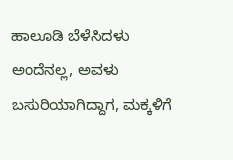ಹಾಲೂಡಿ ಬೆಳೆಸಿದಳು ಅಂದೆನಲ್ಲ, ಅವಳು ಬಸುರಿಯಾಗಿದ್ದಾಗ, ಮಕ್ಕಳಿಗೆ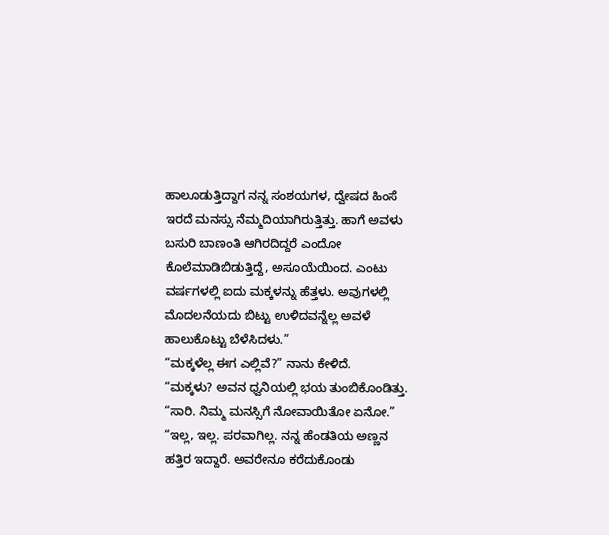ಹಾಲೂಡುತ್ತಿದ್ದಾಗ ನನ್ನ ಸಂಶಯಗಳ, ದ್ವೇಷದ ಹಿಂಸೆ ಇರದೆ ಮನಸ್ಸು ನೆಮ್ಮದಿಯಾಗಿರುತ್ತಿತ್ತು. ಹಾಗೆ ಅವಳು ಬಸುರಿ ಬಾಣಂತಿ ಆಗಿರದಿದ್ದರೆ ಎಂದೋ ಕೊಲೆಮಾಡಿಬಿಡುತ್ತಿದ್ದೆ, ಅಸೂಯೆಯಿಂದ. ಎಂಟು ವರ್ಷಗಳಲ್ಲಿ ಐದು ಮಕ್ಕಳನ್ನು ಹೆತ್ತಳು. ಅವುಗಳಲ್ಲಿ ಮೊದಲನೆಯದು ಬಿಟ್ಟು ಉಳಿದವನ್ನೆಲ್ಲ ಅವಳೆ ಹಾಲುಕೊಟ್ಟು ಬೆಳೆಸಿದಳು.”
“ಮಕ್ಕಳೆಲ್ಲ ಈಗ ಎಲ್ಲಿವೆ?” ನಾನು ಕೇಳಿದೆ.
“ಮಕ್ಕಳು? ಅವನ ಧ್ವನಿಯಲ್ಲಿ ಭಯ ತುಂಬಿಕೊಂಡಿತ್ತು.
“ಸಾರಿ. ನಿಮ್ಮ ಮನಸ್ಸಿಗೆ ನೋವಾಯಿತೋ ಏನೋ.”
“ಇಲ್ಲ, ಇಲ್ಲ. ಪರವಾಗಿಲ್ಲ. ನನ್ನ ಹೆಂಡತಿಯ ಅಣ್ಣನ ಹತ್ತಿರ ಇದ್ದಾರೆ. ಅವರೇನೂ ಕರೆದುಕೊಂಡು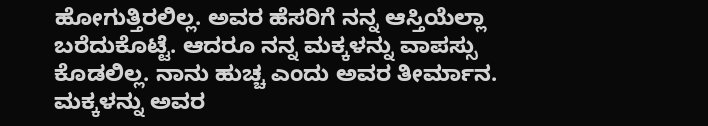ಹೋಗುತ್ತಿರಲಿಲ್ಲ. ಅವರ ಹೆಸರಿಗೆ ನನ್ನ ಆಸ್ತಿಯೆಲ್ಲಾ ಬರೆದುಕೊಟ್ಟೆ. ಆದರೂ ನನ್ನ ಮಕ್ಕಳನ್ನು ವಾಪಸ್ಸು ಕೊಡಲಿಲ್ಲ. ನಾನು ಹುಚ್ಚ ಎಂದು ಅವರ ತೀರ್ಮಾನ. ಮಕ್ಕಳನ್ನು ಅವರ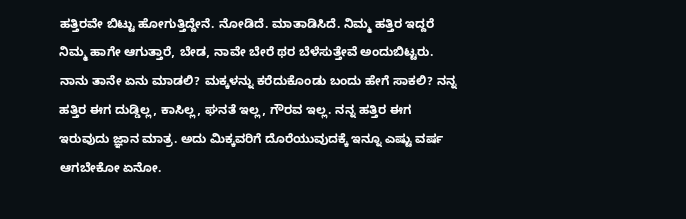ಹತ್ತಿರವೇ ಬಿಟ್ಟು ಹೋಗುತ್ತಿದ್ದೇನೆ. ನೋಡಿದೆ. ಮಾತಾಡಿಸಿದೆ. ನಿಮ್ಮ ಹತ್ತಿರ ಇದ್ದರೆ ನಿಮ್ಮ ಹಾಗೇ ಆಗುತ್ತಾರೆ, ಬೇಡ, ನಾವೇ ಬೇರೆ ಥರ ಬೆಳೆಸುತ್ತೇವೆ ಅಂದುಬಿಟ್ಟರು. ನಾನು ತಾನೇ ಏನು ಮಾಡಲಿ? ಮಕ್ಕಳನ್ನು ಕರೆದುಕೊಂಡು ಬಂದು ಹೇಗೆ ಸಾಕಲಿ? ನನ್ನ ಹತ್ತಿರ ಈಗ ದುಡ್ಡಿಲ್ಲ, ಕಾಸಿಲ್ಲ, ಘನತೆ ಇಲ್ಲ, ಗೌರವ ಇಲ್ಲ. ನನ್ನ ಹತ್ತಿರ ಈಗ ಇರುವುದು ಜ್ಞಾನ ಮಾತ್ರ. ಅದು ಮಿಕ್ಕವರಿಗೆ ದೊರೆಯುವುದಕ್ಕೆ ಇನ್ನೂ ಎಷ್ಟು ವರ್ಷ ಆಗಬೇಕೋ ಏನೋ.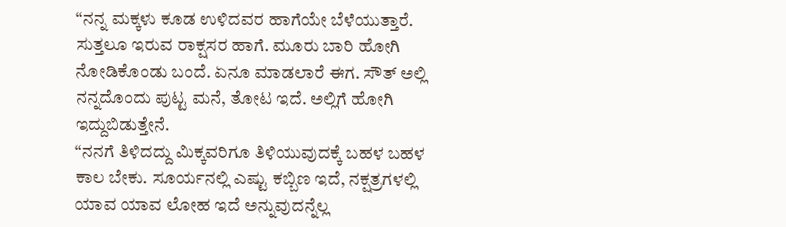“ನನ್ನ ಮಕ್ಕಳು ಕೂಡ ಉಳಿದವರ ಹಾಗೆಯೇ ಬೆಳೆಯುತ್ತಾರೆ. ಸುತ್ತಲೂ ಇರುವ ರಾಕ್ಷಸರ ಹಾಗೆ. ಮೂರು ಬಾರಿ ಹೋಗಿ ನೋಡಿಕೊಂಡು ಬಂದೆ. ಏನೂ ಮಾಡಲಾರೆ ಈಗ. ಸೌತ್‌ ಅಲ್ಲಿ ನನ್ನದೊಂದು ಪುಟ್ಟ ಮನೆ, ತೋಟ ಇದೆ. ಅಲ್ಲಿಗೆ ಹೋಗಿ ಇದ್ದುಬಿಡುತ್ತೇನೆ.
“ನನಗೆ ತಿಳಿದದ್ದು ಮಿಕ್ಕವರಿಗೂ ತಿಳಿಯುವುದಕ್ಕೆ ಬಹಳ ಬಹಳ ಕಾಲ ಬೇಕು. ಸೂರ್ಯನಲ್ಲಿ ಎಷ್ಟು ಕಬ್ಬಿಣ ಇದೆ, ನಕ್ಷತ್ರಗಳಲ್ಲಿ ಯಾವ ಯಾವ ಲೋಹ ಇದೆ ಅನ್ನುವುದನ್ನೆಲ್ಲ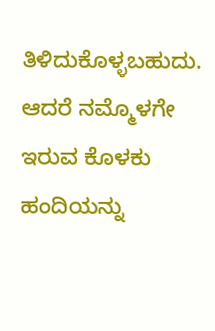ತಿಳಿದುಕೊಳ್ಳಬಹುದು. ಆದರೆ ನಮ್ಮೊಳಗೇ ಇರುವ ಕೊಳಕು ಹಂದಿಯನ್ನು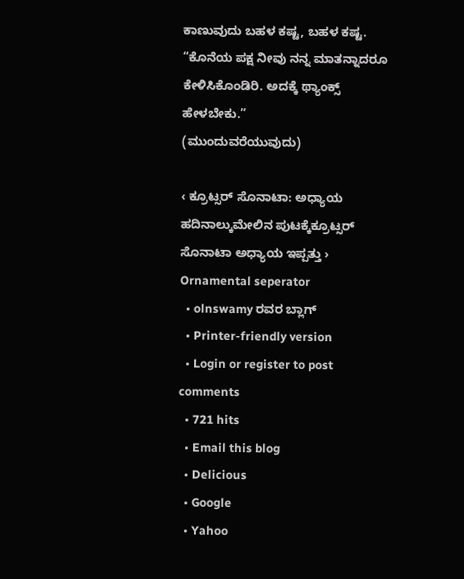ಕಾಣುವುದು ಬಹಳ ಕಷ್ಟ, ಬಹಳ ಕಷ್ಟ.
“ಕೊನೆಯ ಪಕ್ಷ ನೀವು ನನ್ನ ಮಾತನ್ನಾದರೂ ಕೇಳಿಸಿಕೊಂಡಿರಿ. ಅದಕ್ಕೆ ಥ್ಯಾಂಕ್ಸ್ ಹೇಳಬೇಕು.”
(ಮುಂದುವರೆಯುವುದು)

‹ ಕ್ರೂಟ್ಸರ್ ಸೊನಾಟಾ: ಅಧ್ಯಾಯ ಹದಿನಾಲ್ಕುಮೇಲಿನ ಪುಟಕ್ಕೆಕ್ರೂಟ್ಸರ್ ಸೊನಾಟಾ ಅಧ್ಯಾಯ ಇಪ್ಪತ್ತು ›
Ornamental seperator
  • olnswamy ರವರ ಬ್ಲಾಗ್
  • Printer-friendly version
  • Login or register to post comments
  • 721 hits
  • Email this blog
  • Delicious
  • Google
  • Yahoo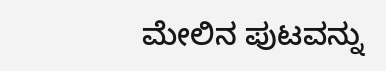ಮೇಲಿನ ಪುಟವನ್ನು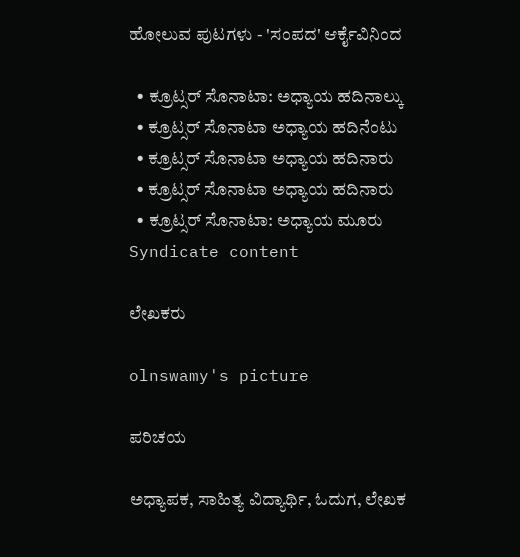ಹೋಲುವ ಪುಟಗಳು - 'ಸಂಪದ' ಆರ್ಕೈವಿನಿಂದ

  • ಕ್ರೂಟ್ಸರ್ ಸೊನಾಟಾ: ಅಧ್ಯಾಯ ಹದಿನಾಲ್ಕು
  • ಕ್ರೂಟ್ಸರ್ ಸೊನಾಟಾ ಅಧ್ಯಾಯ ಹದಿನೆಂಟು
  • ಕ್ರೂಟ್ಸರ್ ಸೊನಾಟಾ ಅಧ್ಯಾಯ ಹದಿನಾರು
  • ಕ್ರೂಟ್ಸರ್ ಸೊನಾಟಾ ಅಧ್ಯಾಯ ಹದಿನಾರು
  • ಕ್ರೂಟ್ಸರ್ ಸೊನಾಟಾ: ಅಧ್ಯಾಯ ಮೂರು
Syndicate content

ಲೇಖಕರು

olnswamy's picture

ಪರಿಚಯ

ಅಧ್ಯಾಪಕ, ಸಾಹಿತ್ಯ ವಿದ್ಯಾರ್ಥಿ, ಓದುಗ, ಲೇಖಕ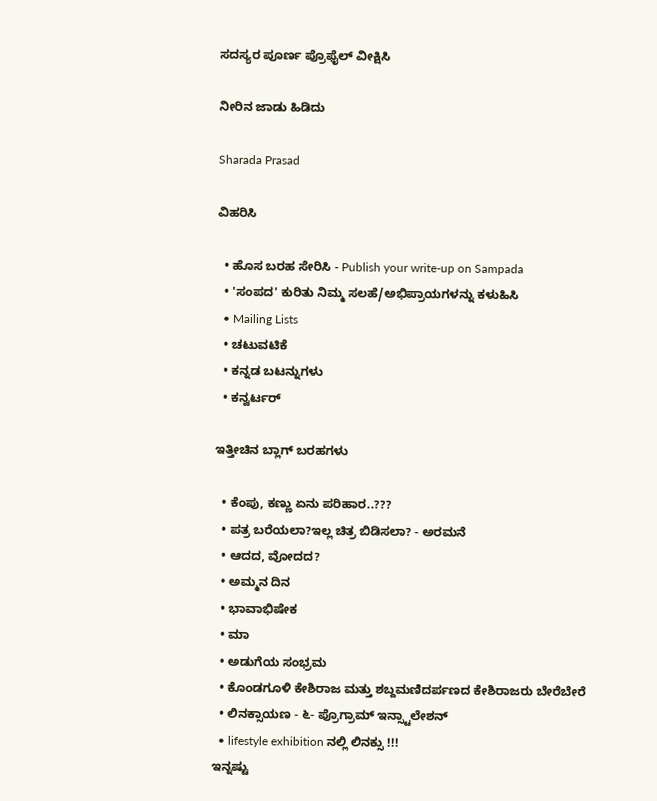ಸದಸ್ಯರ ಪೂರ್ಣ ಪ್ರೊಫೈಲ್ ವೀಕ್ಷಿಸಿ

ನೀರಿನ ಜಾಡು ಹಿಡಿದು

Sharada Prasad

ವಿಹರಿಸಿ

  • ಹೊಸ ಬರಹ ಸೇರಿಸಿ - Publish your write-up on Sampada
  • 'ಸಂಪದ' ಕುರಿತು ನಿಮ್ಮ ಸಲಹೆ/ಅಭಿಪ್ರಾಯಗಳನ್ನು ಕಳುಹಿಸಿ
  • Mailing Lists
  • ಚಟುವಟಿಕೆ
  • ಕನ್ನಡ ಬಟನ್ನುಗಳು
  • ಕನ್ವರ್ಟರ್

ಇತ್ತೀಚಿನ ಬ್ಲಾಗ್ ಬರಹಗಳು

  • ಕೆಂಪು, ಕಣ್ಣು ಏನು ಪರಿಹಾರ..???
  • ಪತ್ರ ಬರೆಯಲಾ?ಇಲ್ಲ ಚಿತ್ರ ಬಿಡಿಸಲಾ? - ಅರಮನೆ
  • ಆದದ, ವೋದದ?
  • ಅಮ್ಮನ ದಿನ
  • ಭಾವಾಭಿಷೇಕ
  • ಮಾ
  • ಅಡುಗೆಯ ಸಂಭ್ರಮ
  • ಕೊಂಡಗೂಳಿ ಕೇಶಿರಾಜ ಮತ್ತು ಶಬ್ದಮಣಿದರ್ಪಣದ ಕೇಶಿರಾಜರು ಬೇರೆಬೇರೆ
  • ಲಿನಕ್ಸಾಯಣ - ೬- ಪ್ರೊಗ್ರಾಮ್ ಇನ್ಸ್ಟಾಲೇಶನ್
  • lifestyle exhibition ನಲ್ಲಿ ಲಿನಕ್ಸು !!!
ಇನ್ನಷ್ಟು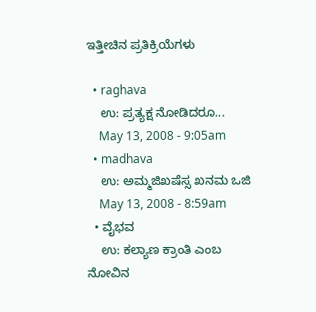ಇತ್ತೀಚಿನ ಪ್ರತಿಕ್ರಿಯೆಗಳು

  • raghava
    ಉ: ಪ್ರತ್ಯಕ್ಷ ನೋಡಿದರೂ...
    May 13, 2008 - 9:05am
  • madhava
    ಉ: ಅಮ್ಮಜಿಖಷೆಸ್ಸ ಖನಮ ಒಜಿ
    May 13, 2008 - 8:59am
  • ವೈಭವ
    ಉ: ಕಲ್ಯಾಣ ಕ್ರಾಂತಿ ಎಂಬ ನೋವಿನ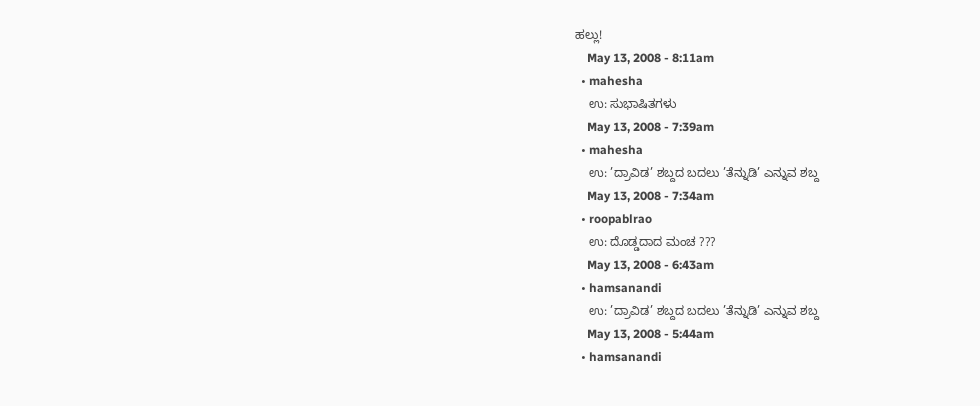ಹಲ್ಲು!
    May 13, 2008 - 8:11am
  • mahesha
    ಉ: ಸುಭಾಷಿತಗಳು
    May 13, 2008 - 7:39am
  • mahesha
    ಉ: ’ದ್ರಾವಿಡ’ ಶಬ್ದದ ಬದಲು ’ತೆನ್ನುಡಿ’ ಎನ್ನುವ ಶಬ್ದ
    May 13, 2008 - 7:34am
  • roopablrao
    ಉ: ದೊಡ್ಡದಾದ ಮಂಚ ???
    May 13, 2008 - 6:43am
  • hamsanandi
    ಉ: ’ದ್ರಾವಿಡ’ ಶಬ್ದದ ಬದಲು ’ತೆನ್ನುಡಿ’ ಎನ್ನುವ ಶಬ್ದ
    May 13, 2008 - 5:44am
  • hamsanandi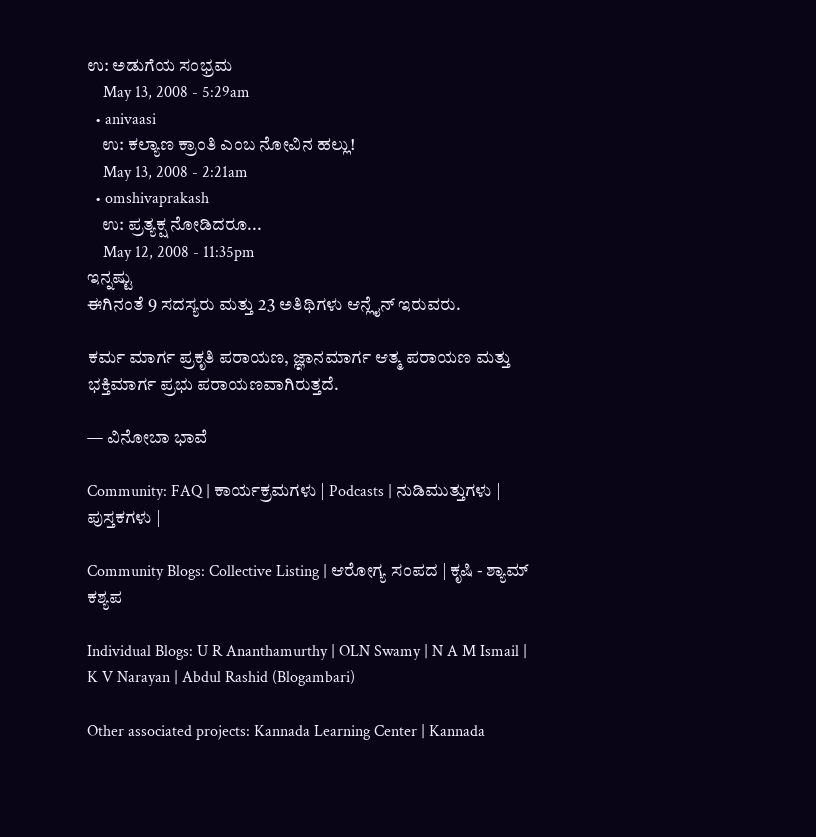ಉ: ಅಡುಗೆಯ ಸಂಭ್ರಮ
    May 13, 2008 - 5:29am
  • anivaasi
    ಉ: ಕಲ್ಯಾಣ ಕ್ರಾಂತಿ ಎಂಬ ನೋವಿನ ಹಲ್ಲು!
    May 13, 2008 - 2:21am
  • omshivaprakash
    ಉ: ಪ್ರತ್ಯಕ್ಷ ನೋಡಿದರೂ...
    May 12, 2008 - 11:35pm
ಇನ್ನಷ್ಟು
ಈಗಿನಂತೆ 9 ಸದಸ್ಯರು ಮತ್ತು 23 ಅತಿಥಿಗಳು ಆನ್ಲೈನ್ ಇರುವರು.

ಕರ್ಮ ಮಾರ್ಗ ಪ್ರಕೃತಿ ಪರಾಯಣ, ಜ್ಞಾನಮಾರ್ಗ ಆತ್ಮ ಪರಾಯಣ ಮತ್ತು ಭಕ್ತಿಮಾರ್ಗ ಪ್ರಭು ಪರಾಯಣವಾಗಿರುತ್ತದೆ.

— ವಿನೋಬಾ ಭಾವೆ

Community: FAQ | ಕಾರ್ಯಕ್ರಮಗಳು | Podcasts | ನುಡಿಮುತ್ತುಗಳು | ಪುಸ್ತಕಗಳು |

Community Blogs: Collective Listing | ಆರೋಗ್ಯ ಸಂಪದ | ಕೃಷಿ - ಶ್ಯಾಮ್ ಕಶ್ಯಪ

Individual Blogs: U R Ananthamurthy | OLN Swamy | N A M Ismail | K V Narayan | Abdul Rashid (Blogambari)

Other associated projects: Kannada Learning Center | Kannada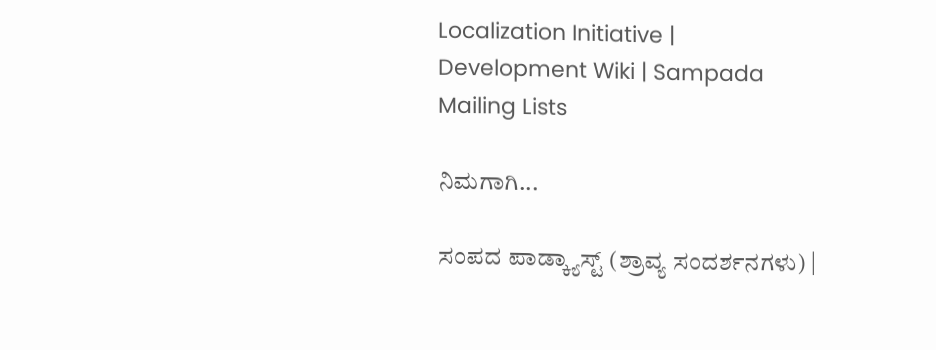Localization Initiative | Development Wiki | Sampada Mailing Lists

ನಿಮಗಾಗಿ...

ಸಂಪದ ಪಾಡ್ಕ್ಯಾಸ್ಟ್ (ಶ್ರಾವ್ಯ ಸಂದರ್ಶನಗಳು) |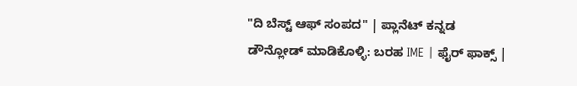"ದಿ ಬೆಸ್ಟ್ ಆಫ್ ಸಂಪದ" | ಪ್ಲಾನೆಟ್ ಕನ್ನಡ
ಡೌನ್ಲೋಡ್ ಮಾಡಿಕೊಳ್ಳಿ: ಬರಹ IME | ಫೈರ್ ಫಾಕ್ಸ್ |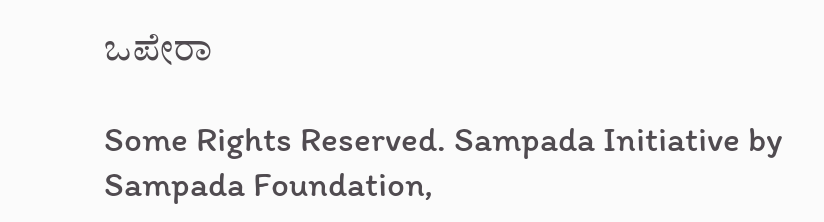ಒಪೇರಾ

Some Rights Reserved. Sampada Initiative by Sampada Foundation,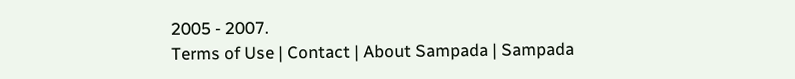2005 - 2007.
Terms of Use | Contact | About Sampada | Sampada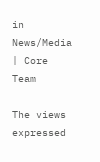in News/Media | Core Team

The views expressed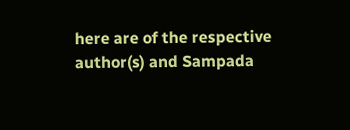here are of the respective author(s) and Sampada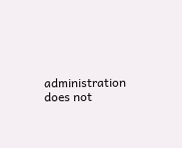administration does not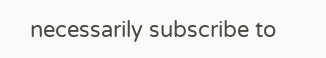necessarily subscribe to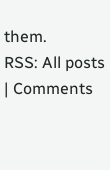them.
RSS: All posts | Comments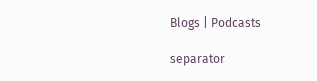Blogs | Podcasts

separator